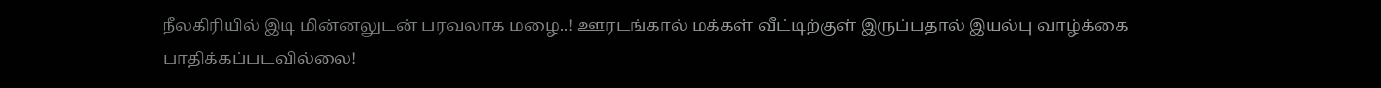நீலகிரியில் இடி மின்னலுடன் பரவலாக மழை..! ஊரடங்கால் மக்கள் வீட்டிற்குள் இருப்பதால் இயல்பு வாழ்க்கை பாதிக்கப்படவில்லை!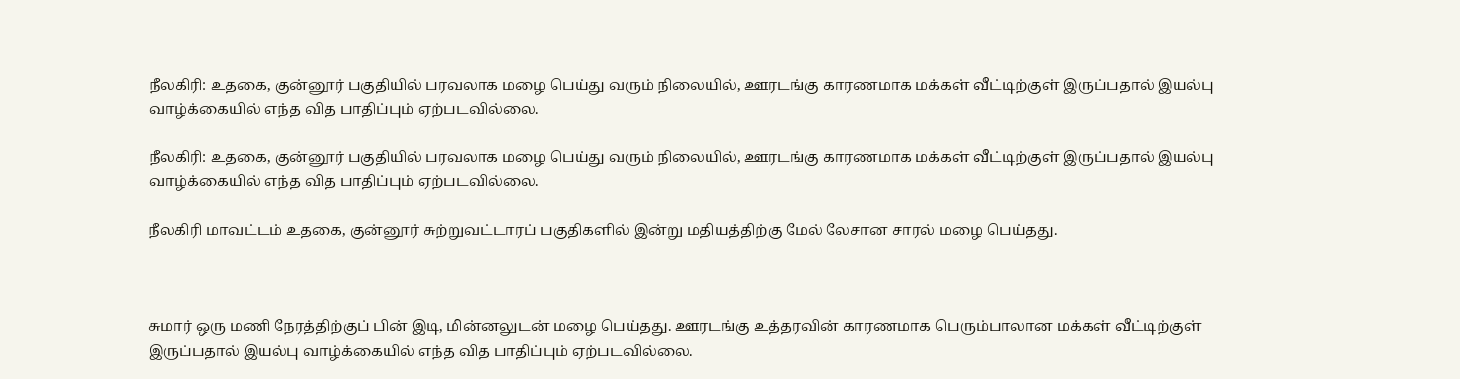நீலகிரி: உதகை, குன்னூர் பகுதியில் பரவலாக மழை பெய்து வரும் நிலையில், ஊரடங்கு காரணமாக மக்கள் வீட்டிற்குள் இருப்பதால் இயல்பு வாழ்க்கையில் எந்த வித பாதிப்பும் ஏற்படவில்லை.

நீலகிரி: உதகை, குன்னூர் பகுதியில் பரவலாக மழை பெய்து வரும் நிலையில், ஊரடங்கு காரணமாக மக்கள் வீட்டிற்குள் இருப்பதால் இயல்பு வாழ்க்கையில் எந்த வித பாதிப்பும் ஏற்படவில்லை.

நீலகிரி மாவட்டம் உதகை, குன்னூர் சுற்றுவட்டாரப் பகுதிகளில் இன்று மதியத்திற்கு மேல் லேசான சாரல் மழை பெய்தது.



சுமார் ஒரு மணி நேரத்திற்குப் பின் இடி, மின்னலுடன் மழை பெய்தது. ஊரடங்கு உத்தரவின் காரணமாக பெரும்பாலான மக்கள் வீட்டிற்குள் இருப்பதால் இயல்பு வாழ்க்கையில் எந்த வித பாதிப்பும் ஏற்படவில்லை.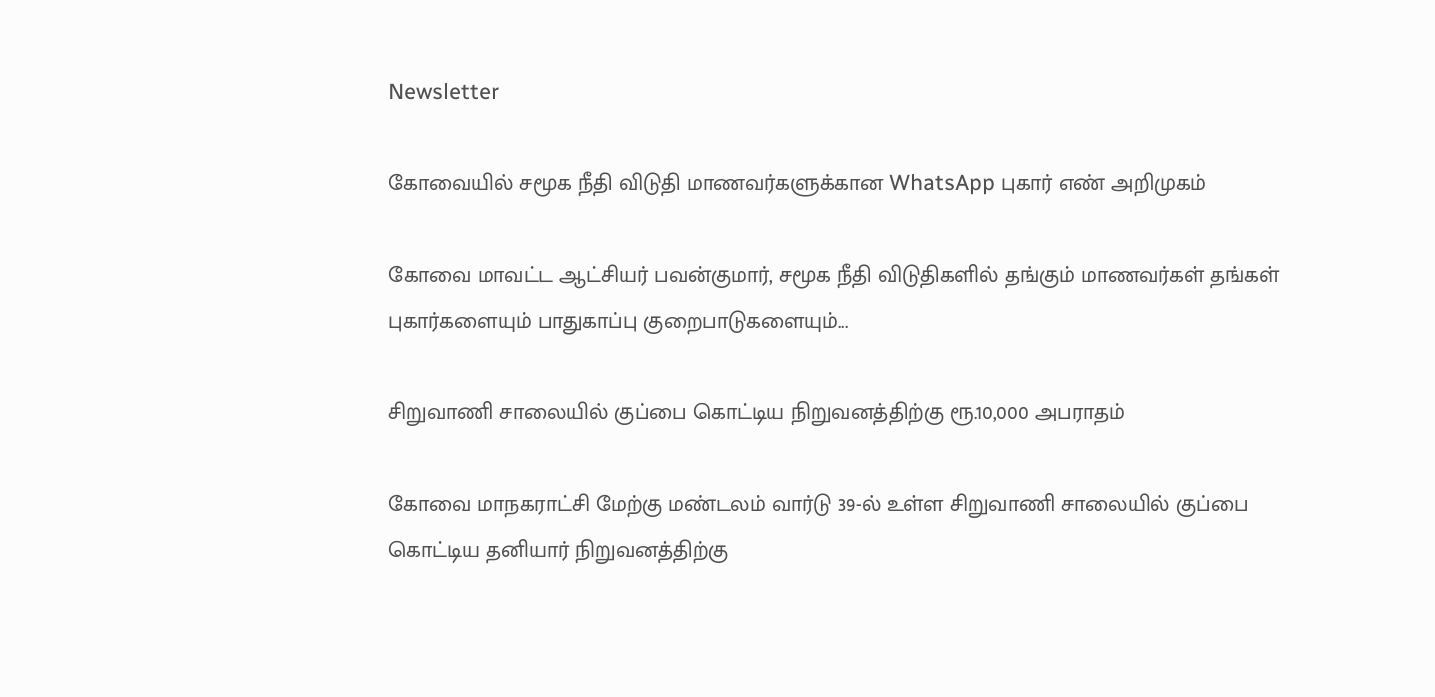Newsletter

கோவையில் சமூக நீதி விடுதி மாணவர்களுக்கான WhatsApp புகார் எண் அறிமுகம்

கோவை மாவட்ட ஆட்சியர் பவன்குமார், சமூக நீதி விடுதிகளில் தங்கும் மாணவர்கள் தங்கள் புகார்களையும் பாதுகாப்பு குறைபாடுகளையும்...

சிறுவாணி சாலையில் குப்பை கொட்டிய நிறுவனத்திற்கு ரூ.10,000 அபராதம்

கோவை மாநகராட்சி மேற்கு மண்டலம் வார்டு 39-ல் உள்ள சிறுவாணி சாலையில் குப்பை கொட்டிய தனியார் நிறுவனத்திற்கு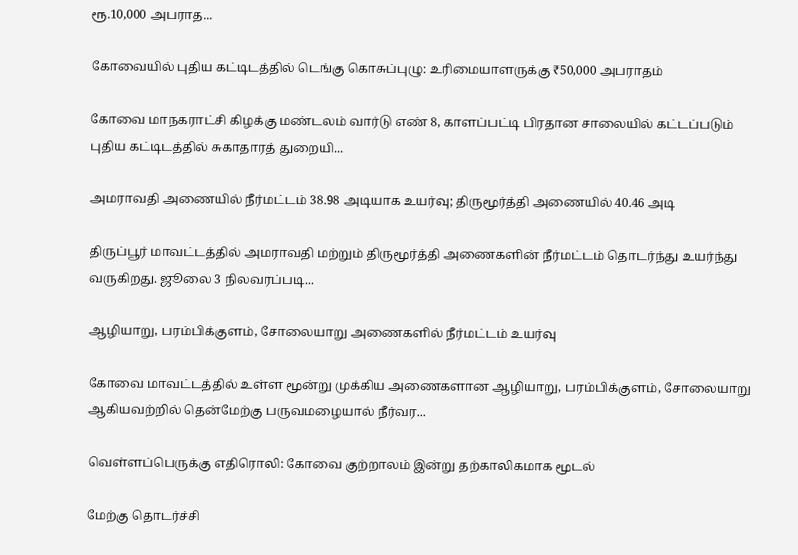ரூ.10,000 அபராத...

கோவையில் புதிய கட்டிடத்தில் டெங்கு கொசுப்புழு: உரிமையாளருக்கு ₹50,000 அபராதம்

கோவை மாநகராட்சி கிழக்கு மண்டலம் வார்டு எண் 8, காளப்பட்டி பிரதான சாலையில் கட்டப்படும் புதிய கட்டிடத்தில் சுகாதாரத் துறையி...

அமராவதி அணையில் நீர்மட்டம் 38.98 அடியாக உயர்வு; திருமூர்த்தி அணையில் 40.46 அடி

திருப்பூர் மாவட்டத்தில் அமராவதி மற்றும் திருமூர்த்தி அணைகளின் நீர்மட்டம் தொடர்ந்து உயர்ந்து வருகிறது. ஜூலை 3 நிலவரப்படி...

ஆழியாறு, பரம்பிக்குளம், சோலையாறு அணைகளில் நீர்மட்டம் உயர்வு

கோவை மாவட்டத்தில் உள்ள மூன்று முக்கிய அணைகளான ஆழியாறு, பரம்பிக்குளம், சோலையாறு ஆகியவற்றில் தென்மேற்கு பருவமழையால் நீர்வர...

வெள்ளப்பெருக்கு எதிரொலி: கோவை குற்றாலம் இன்று தற்காலிகமாக மூடல்

மேற்கு தொடர்ச்சி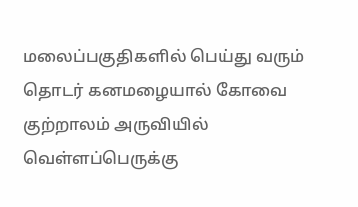மலைப்பகுதிகளில் பெய்து வரும் தொடர் கனமழையால் கோவை குற்றாலம் அருவியில் வெள்ளப்பெருக்கு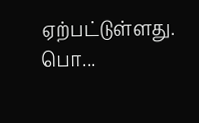ஏற்பட்டுள்ளது. பொ...